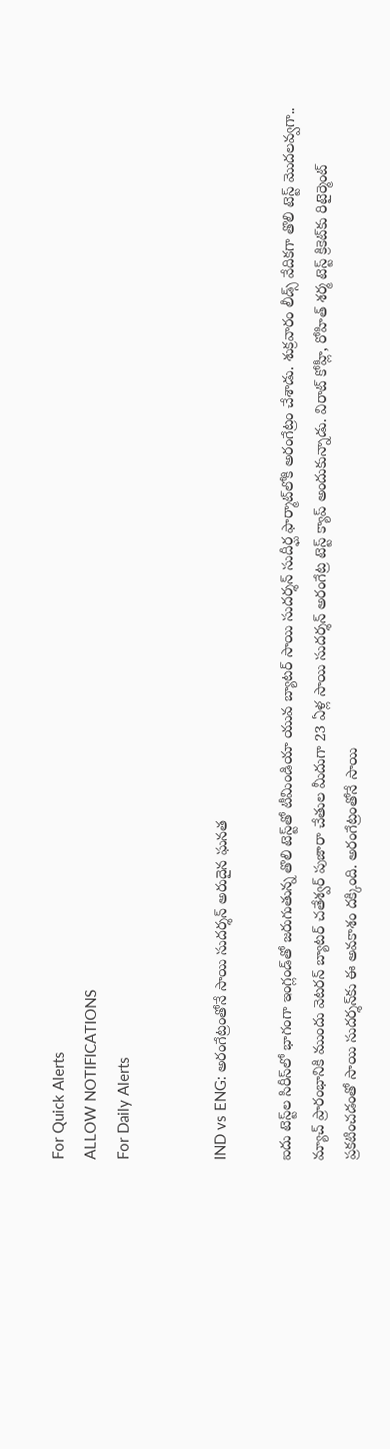For Quick Alerts
ALLOW NOTIFICATIONS
For Daily Alerts


IND vs ENG: అరంగేట్రంతోనే సాయి సుదర్శన్ అరుదైన ఘనత

ఐదు టెస్ట్‌ల సిరీస్‌లో భాగంగా ఇంగ్లండ్‌తో జరుగుతున్న తొలి టెస్ట్‌తో టీమిండియా యువ బ్యాటర్ సాయి సుదర్శన్‌ సుదీర్ఘ ఫార్మాట్‌లోకి అరంగేట్రం చేశాడు. శుక్రవారం లీడ్స్ వేదికగా తొలి టెస్ట్ మొదలవ్వగా.. మ్యాచ్‌ ప్రారంభానికి ముందు వెటరన్ బ్యాటర్ చతేశ్వర్ పుజారా చేతుల మీదుగా 23 ఏళ్ల సాయి సుదర్శన్ అరంగేట్ర టెస్ట్ క్యాప్ అందుకున్నాడు. విరాట్ కోహ్లీ, రోహిత్ శర్మ టెస్ట్ క్రికెట్‌కు రిటైర్మెంట్ ప్రకటించడంతో సాయి సుదర్శన్‌కు ఈ అవకాశం దక్కింది. అరంగేట్రంతోనే సాయి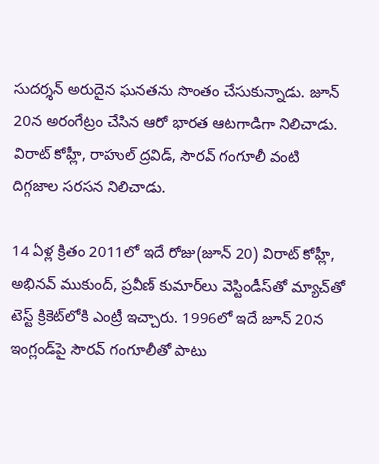సుదర్శన్ అరుదైన ఘనతను సొంతం చేసుకున్నాడు. జూన్ 20న అరంగేట్రం చేసిన ఆరో భారత ఆటగాడిగా నిలిచాడు. విరాట్ కోహ్లీ, రాహుల్ ద్రవిడ్, సౌరవ్ గంగూలీ వంటి దిగ్గజాల సరసన నిలిచాడు.

14 ఏళ్ల క్రితం 2011లో ఇదే రోజు(జూన్ 20) విరాట్ కోహ్లీ, అభినవ్ ముకుంద్, ప్రవీణ్ కుమార్‌లు వెస్టిండీస్‌తో మ్యాచ్‌తో టెస్ట్ క్రికెట్‌లోకి ఎంట్రీ ఇచ్చారు. 1996లో ఇదే జూన్ 20న ఇంగ్లండ్‌పై సౌరవ్ గంగూలీతో పాటు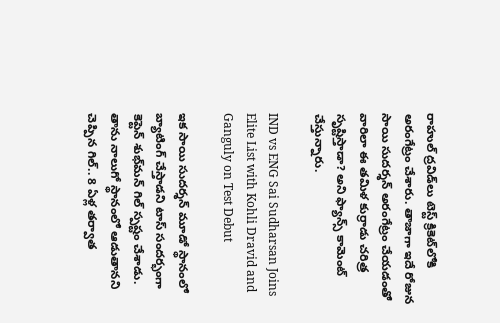రాహుల్ ద్రవిడ్‌లు టెస్ట్ క్రికెట్‌లోకి అరంగేట్రం చేశారు. తాజాగా ఇదే రోజున సాయి సుదర్శన్ అరంగేట్రం చేయడంతో వారిలా ఈ తమిళ కుర్రాడు చరిత్ర సృష్టిస్తాడా? అని ఫ్యాన్స్ కామెంట్ చేస్తున్నారు.

IND vs ENG Sai Sudharsan Joins Elite List with Kohli Dravid and Ganguly on Test Debut

ఇక సాయి సుదర్శన్ మూడో స్థానంలో బ్యాటింగ్ చేస్తాడని టాస్ సందర్భంగా కెప్టెన్ శుభ్‌మన్ గిల్ స్పష్టం చేశాడు. తాను నాలుగో స్థానంలో ఆడుతానని చెప్పిన గిల్.. 8 ఏళ్ల తర్వాత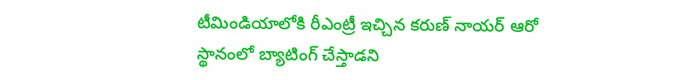టీమిండియాలోకి రీఎంట్రీ ఇచ్చిన కరుణ్ నాయర్ ఆరో స్థానంలో బ్యాటింగ్ చేస్తాడని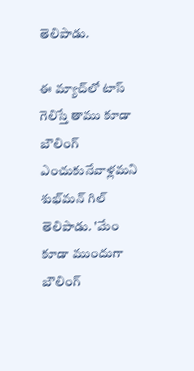తెలిపాడు.

ఈ మ్యాచ్‌లో టాస్ గెలిస్తే తాము కూడా బౌలింగ్ ఎంచుకునేవాళ్లమని శుభ్‌మన్ గిల్ తెలిపాడు. 'మేం కూడా ముందుగా బౌలింగ్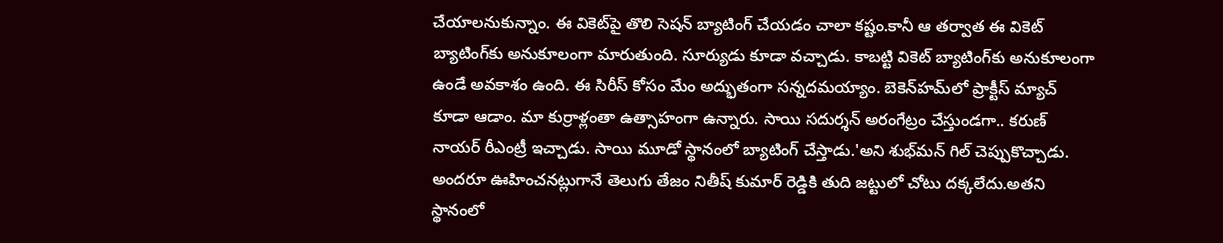చేయాలనుకున్నాం. ఈ వికెట్‌పై తొలి సెషన్ బ్యాటింగ్ చేయడం చాలా కష్టం.కానీ ఆ తర్వాత ఈ వికెట్ బ్యాటింగ్‌కు అనుకూలంగా మారుతుంది. సూర్యుడు కూడా వచ్చాడు. కాబట్టి వికెట్‌ బ్యాటింగ్‌కు అనుకూలంగా ఉండే అవకాశం ఉంది. ఈ సిరీస్ కోసం మేం అద్భుతంగా సన్నదమయ్యాం. బెకెన్‌హమ్‌లో ప్రాక్టీస్ మ్యాచ్ కూడా ఆడాం. మా కుర్రాళ్లంతా ఉత్సాహంగా ఉన్నారు. సాయి సదుర్శన్ అరంగేట్రం చేస్తుండగా.. కరుణ్ నాయర్ రీఎంట్రీ ఇచ్చాడు. సాయి మూడో స్థానంలో బ్యాటింగ్ చేస్తాడు.'అని శుభ్‌మన్ గిల్ చెప్పుకొచ్చాడు. అందరూ ఊహించనట్లుగానే తెలుగు తేజం నితీష్ కుమార్ రెడ్డికి తుది జట్టులో చోటు దక్కలేదు.అతని స్థానంలో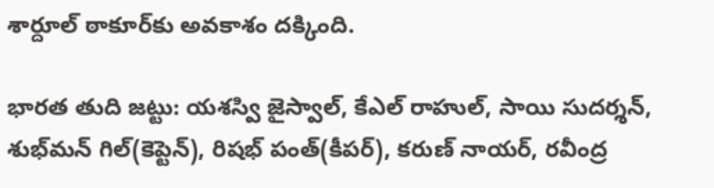శార్దూల్ ఠాకూర్‌కు అవకాశం దక్కింది.

భారత తుది జట్టు: యశస్వి జైస్వాల్, కేఎల్ రాహుల్, సాయి సుదర్శన్, శుభ్‌మన్ గిల్(కెప్టెన్), రిషభ్ పంత్(కీపర్), కరుణ్ నాయర్, రవీంద్ర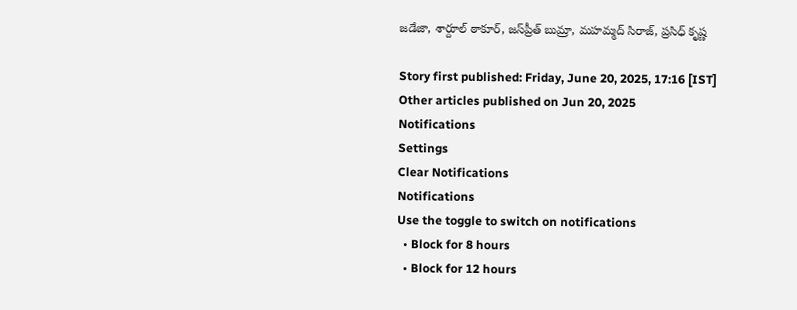జడేజా, శార్దూల్ ఠాకూర్, జస్‌ప్రీత్ బుమ్రా, మహమ్మద్ సిరాజ్, ప్రసిధ్ కృష్ణ

Story first published: Friday, June 20, 2025, 17:16 [IST]
Other articles published on Jun 20, 2025
Notifications
Settings
Clear Notifications
Notifications
Use the toggle to switch on notifications
  • Block for 8 hours
  • Block for 12 hours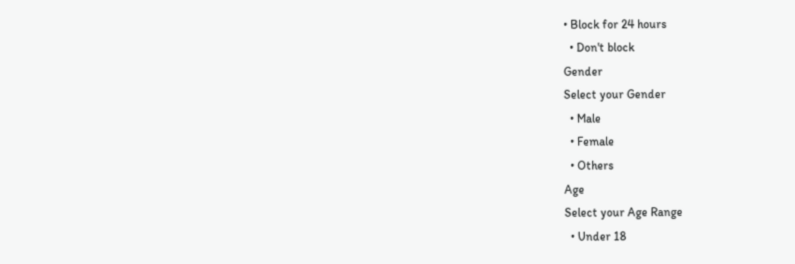• Block for 24 hours
  • Don't block
Gender
Select your Gender
  • Male
  • Female
  • Others
Age
Select your Age Range
  • Under 18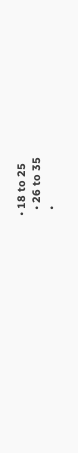• 18 to 25
  • 26 to 35
  •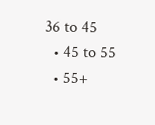36 to 45
  • 45 to 55
  • 55+